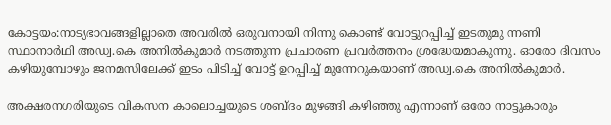കോട്ടയം:നാട്യഭാവങ്ങളില്ലാതെ അവരിൽ ഒരുവനായി നിന്നു കൊണ്ട് വോട്ടുറപ്പിച്ച് ഇടതുമു ന്നണി സ്ഥാനാർഥി അഡ്വ.കെ അനിൽകുമാർ നടത്തുന്ന പ്രചാരണ പ്രവർത്തനം ശ്രദ്ധേയമാകുന്നു. ഓരോ ദിവസം കഴിയുമ്പോഴും ജനമസിലേക്ക് ഇടം പിടിച്ച് വോട്ട് ഉറപ്പിച്ച് മുന്നേറുകയാണ് അഡ്വ.കെ അനിൽകുമാർ.

അക്ഷരനഗരിയുടെ വികസന കാലൊച്ചയുടെ ശബ്ദം മുഴങ്ങി കഴിഞ്ഞു എന്നാണ് ഒരോ നാട്ടുകാരും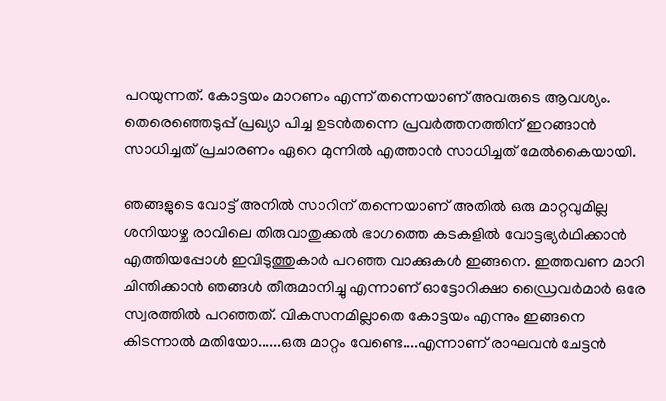പറയുന്നത്. കോട്ടയം മാറണം എന്ന് തന്നെയാണ് അവരുടെ ആവശ്യം. തെരെഞ്ഞെടുപ്പ് പ്രഖ്യാ പിച്ച ഉടൻതന്നെ പ്രവർത്തനത്തിന് ഇറങ്ങാൻ സാധിച്ചത് പ്രചാരണം ഏറെ മുന്നിൽ എത്താൻ സാധിച്ചത് മേൽകൈയായി.

ഞങ്ങളുടെ വോട്ട് അനിൽ സാറിന് തന്നെയാണ് അതിൽ ഒരു മാറ്റവുമില്ല ശനിയാഴ്ച രാവിലെ തിരുവാതുക്കൽ ഭാഗത്തെ കടകളിൽ വോട്ടഭ്യർഥിക്കാൻ എത്തിയപ്പോൾ ഇവിടുത്തുകാർ പറഞ്ഞ വാക്കുകൾ ഇങ്ങനെ. ഇത്തവണ മാറി ചിന്തിക്കാൻ ഞങ്ങൾ തീരുമാനിച്ചു എന്നാണ് ഓട്ടോറിക്ഷാ ഡ്രൈവർമാർ ഒരേ സ്വരത്തിൽ പറഞ്ഞത്. വികസനമില്ലാതെ കോട്ടയം എന്നും ഇങ്ങനെ കിടന്നാൽ മതിയോ......ഒരു മാറ്റം വേണ്ടെ....എന്നാണ് രാഘവൻ ചേട്ടൻ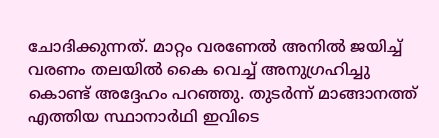ചോദിക്കുന്നത്. മാറ്റം വരണേൽ അനിൽ ജയിച്ച് വരണം തലയിൽ കൈ വെച്ച് അനുഗ്രഹിച്ചു കൊണ്ട് അദ്ദേഹം പറഞ്ഞു. തുടർന്ന് മാങ്ങാനത്ത് എത്തിയ സ്ഥാനാർഥി ഇവിടെ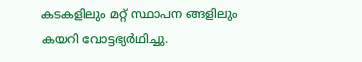കടകളിലും മറ്റ് സ്ഥാപന ങ്ങളിലും കയറി വോട്ടഭ്യർഥിച്ചു.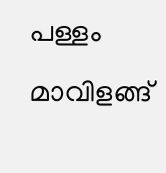പള്ളം മാവിളങ്ങ്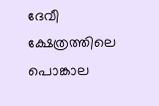ദേവീ ക്ഷേത്രത്തിലെ പൊങ്കാല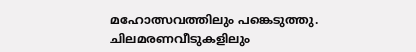മഹോത്സവത്തിലും പങ്കെടുത്തു. ചിലമരണവീടുകളിലും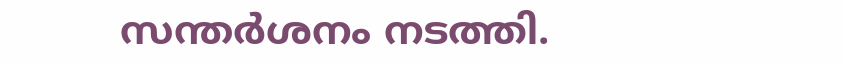സന്തർശനം നടത്തി.